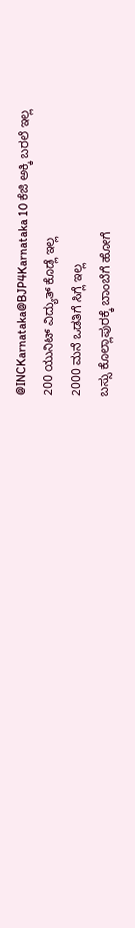@INCKarnataka@BJP4Karnataka 10 ಕೆಜಿ ಅಕ್ಕಿ ಬರಲೆ ಇಲ್ಲ
200 ಯುನಿಟ್ ವಿದ್ಯುತ್ ಕೊಡ್ಲೆ ಇಲ್ಲ
2000 ಮನೆ ಒಡತಿಗೆ ಸಿಗ್ಲೆ ಇಲ್ಲ
ಬಸ್ಸು ಕೊಲ್ಲಾಪುರಕ್ಕೆ ಬಾಂಬೆಗೆ ಹೋಗೆ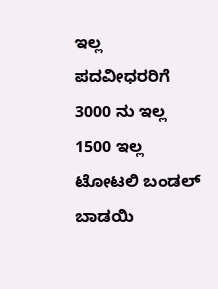ಇಲ್ಲ
ಪದವೀಧರರಿಗೆ 3000 ನು ಇಲ್ಲ 1500 ಇಲ್ಲ
ಟೋಟಲಿ ಬಂಡಲ್ ಬಾಡಯಿ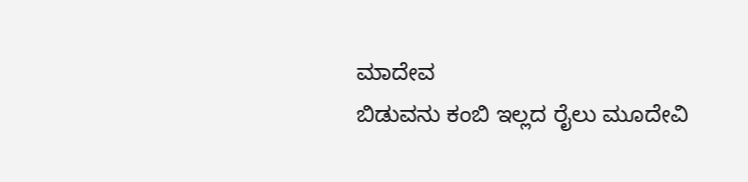ಮಾದೇವ
ಬಿಡುವನು ಕಂಬಿ ಇಲ್ಲದ ರೈಲು ಮೂದೇವಿ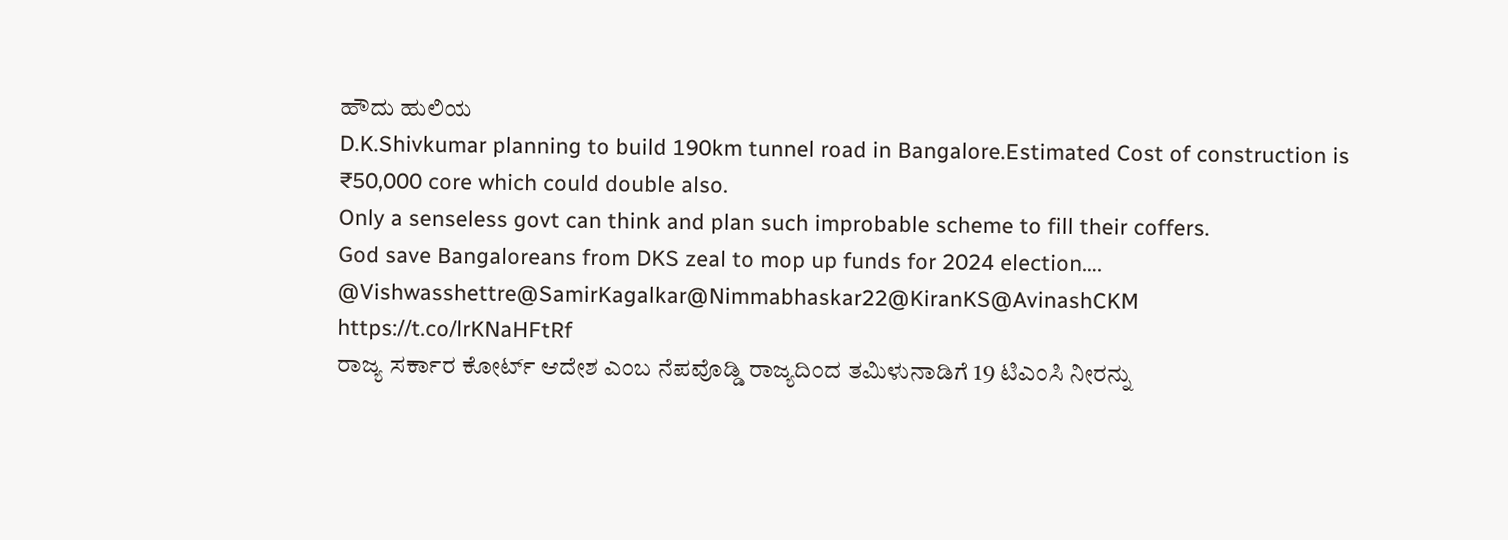ಹೌದು ಹುಲಿಯ
D.K.Shivkumar planning to build 190km tunnel road in Bangalore.Estimated Cost of construction is ₹50,000 core which could double also.
Only a senseless govt can think and plan such improbable scheme to fill their coffers.
God save Bangaloreans from DKS zeal to mop up funds for 2024 election…. @Vishwasshettre@SamirKagalkar@Nimmabhaskar22@KiranKS@AvinashCKM
https://t.co/lrKNaHFtRf
ರಾಜ್ಯ ಸರ್ಕಾರ ಕೋರ್ಟ್ ಆದೇಶ ಎಂಬ ನೆಪವೊಡ್ಡಿ ರಾಜ್ಯದಿಂದ ತಮಿಳುನಾಡಿಗೆ 19 ಟಿಎಂಸಿ ನೀರನ್ನು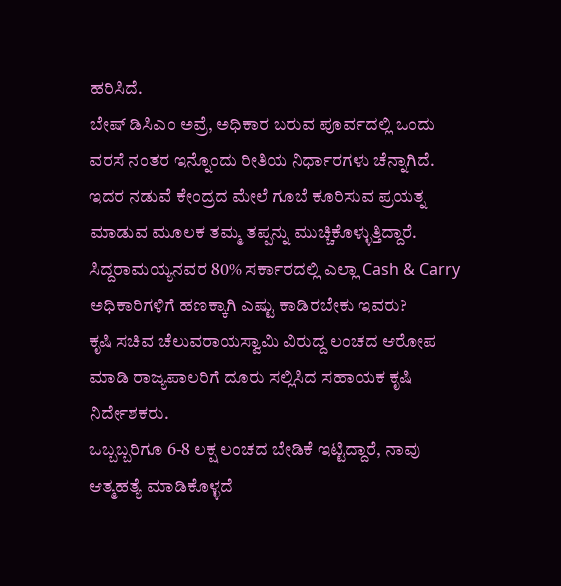ಹರಿಸಿದೆ.
ಬೇಷ್ ಡಿಸಿಎಂ ಅವ್ರೆ, ಅಧಿಕಾರ ಬರುವ ಪೂರ್ವದಲ್ಲಿ ಒಂದು ವರಸೆ ನಂತರ ಇನ್ನೊಂದು ರೀತಿಯ ನಿರ್ಧಾರಗಳು ಚೆನ್ನಾಗಿದೆ.
ಇದರ ನಡುವೆ ಕೇಂದ್ರದ ಮೇಲೆ ಗೂಬೆ ಕೂರಿಸುವ ಪ್ರಯತ್ನ ಮಾಡುವ ಮೂಲಕ ತಮ್ಮ ತಪ್ಪನ್ನು ಮುಚ್ಚಿಕೊಳ್ಳುತ್ತಿದ್ದಾರೆ.
ಸಿದ್ದರಾಮಯ್ಯನವರ 80% ಸರ್ಕಾರದಲ್ಲಿ ಎಲ್ಲಾ Cash & Carry
ಅಧಿಕಾರಿಗಳಿಗೆ ಹಣಕ್ಕಾಗಿ ಎಷ್ಟು ಕಾಡಿರಬೇಕು ಇವರು?
ಕೃಷಿ ಸಚಿವ ಚೆಲುವರಾಯಸ್ವಾಮಿ ವಿರುದ್ದ ಲಂಚದ ಆರೋಪ ಮಾಡಿ ರಾಜ್ಯಪಾಲರಿಗೆ ದೂರು ಸಲ್ಲಿಸಿದ ಸಹಾಯಕ ಕೃಷಿ ನಿರ್ದೇಶಕರು.
ಒಬ್ಬಬ್ಬರಿಗೂ 6-8 ಲಕ್ಷ ಲಂಚದ ಬೇಡಿಕೆ ಇಟ್ಟಿದ್ದಾರೆ, ನಾವು ಆತ್ಮಹತ್ಯೆ ಮಾಡಿಕೊಳ್ಳದೆ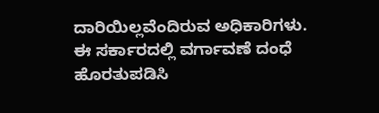ದಾರಿಯಿಲ್ಲವೆಂದಿರುವ ಅಧಿಕಾರಿಗಳು.
ಈ ಸರ್ಕಾರದಲ್ಲಿ ವರ್ಗಾವಣೆ ದಂಧೆ ಹೊರತುಪಡಿಸಿ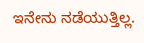ಇನೇನು ನಡೆಯುತ್ತಿಲ್ಲ.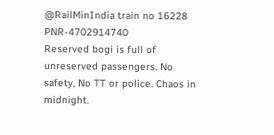@RailMinIndia train no 16228
PNR-4702914740
Reserved bogi is full of unreserved passengers. No safety, No TT or police. Chaos in midnight.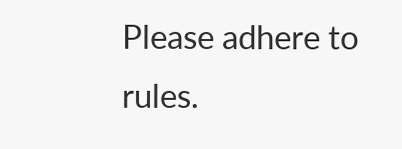Please adhere to rules.